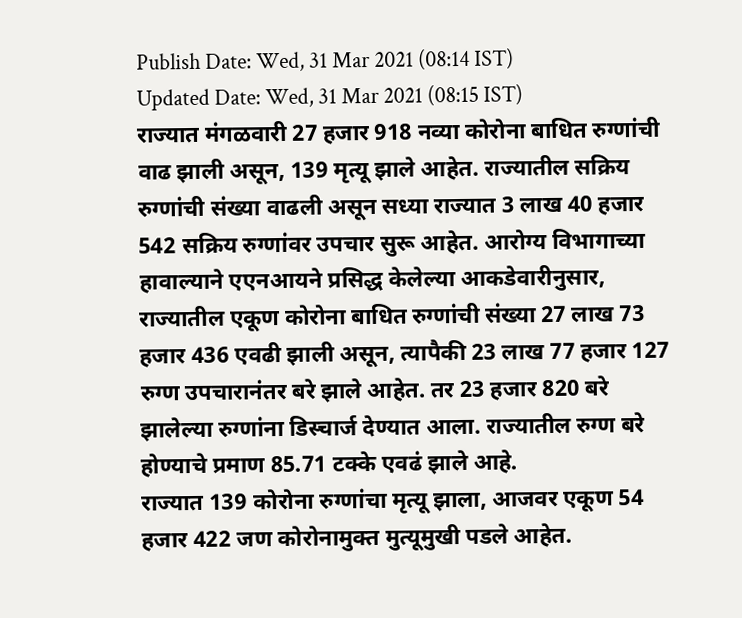Publish Date: Wed, 31 Mar 2021 (08:14 IST)
Updated Date: Wed, 31 Mar 2021 (08:15 IST)
राज्यात मंगळवारी 27 हजार 918 नव्या कोरोना बाधित रुग्णांची वाढ झाली असून, 139 मृत्यू झाले आहेत. राज्यातील सक्रिय रुग्णांची संख्या वाढली असून सध्या राज्यात 3 लाख 40 हजार 542 सक्रिय रुग्णांवर उपचार सुरू आहेत. आरोग्य विभागाच्या हावाल्याने एएनआयने प्रसिद्ध केलेल्या आकडेवारीनुसार, राज्यातील एकूण कोरोना बाधित रुग्णांची संख्या 27 लाख 73 हजार 436 एवढी झाली असून, त्यापैकी 23 लाख 77 हजार 127 रुग्ण उपचारानंतर बरे झाले आहेत. तर 23 हजार 820 बरे झालेल्या रुग्णांना डिस्चार्ज देण्यात आला. राज्यातील रुग्ण बरे होण्याचे प्रमाण 85.71 टक्के एवढं झाले आहे.
राज्यात 139 कोरोना रुग्णांचा मृत्यू झाला, आजवर एकूण 54 हजार 422 जण कोरोनामुक्त मुत्यूमुखी पडले आहेत.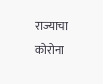राज्याचा कोरोना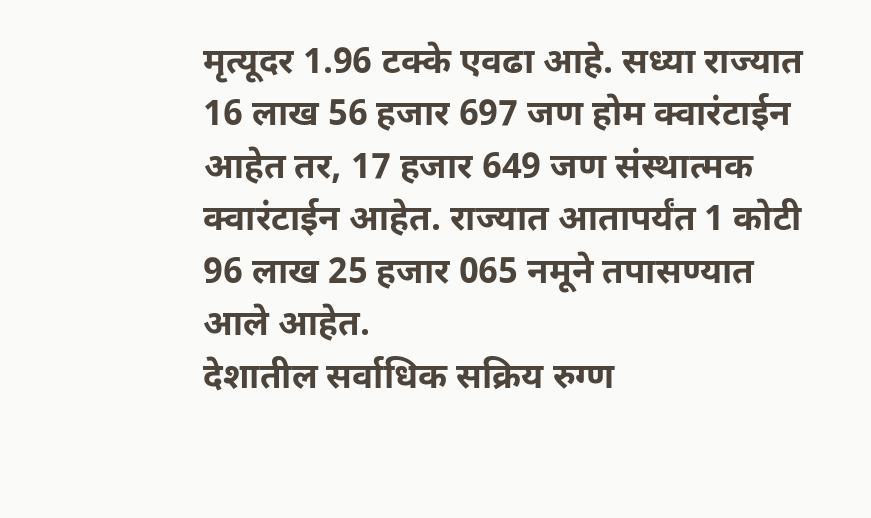मृत्यूदर 1.96 टक्के एवढा आहे. सध्या राज्यात 16 लाख 56 हजार 697 जण होम क्वारंटाईन आहेत तर, 17 हजार 649 जण संस्थात्मक क्वारंटाईन आहेत. राज्यात आतापर्यंत 1 कोटी 96 लाख 25 हजार 065 नमूने तपासण्यात आले आहेत.
देशातील सर्वाधिक सक्रिय रुग्ण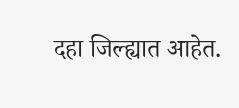दहा जिल्ह्यात आहेत.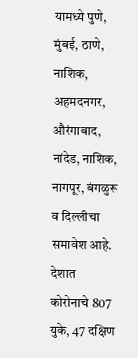यामध्ये पुणे, मुंबई, ठाणे, नाशिक, अहमदनगर, औरंगाबाद, नांदेड, नाशिक, नागपूर, बंगळुरू व दिल्लीचा समावेश आहे. देशात कोरोनाचे 807 युके, 47 दक्षिण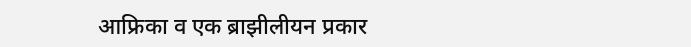आफ्रिका व एक ब्राझीलीयन प्रकार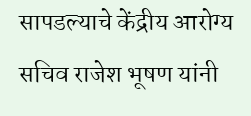सापडल्याचे केंद्रीय आरोग्य सचिव राजेश भूषण यांनी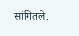सांगितले.